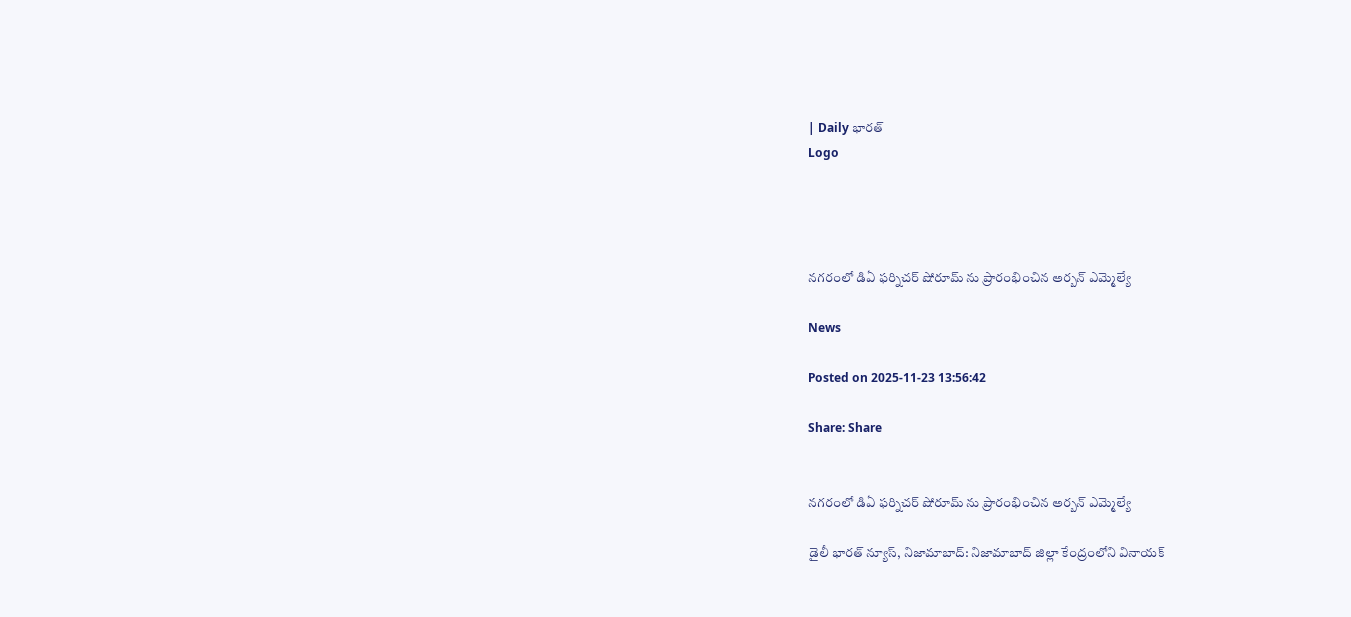| Daily భారత్
Logo




నగరంలో డిఏ ఫర్నిచర్ షోరూమ్ ను ప్రారంభించిన అర్బన్ ఎమ్మెల్యే

News

Posted on 2025-11-23 13:56:42

Share: Share


నగరంలో డిఏ ఫర్నిచర్ షోరూమ్ ను ప్రారంభించిన అర్బన్ ఎమ్మెల్యే

డైలీ భారత్ న్యూస్, నిజామాబాద్: నిజామాబాద్ జిల్లా కేంద్రంలోని వినాయక్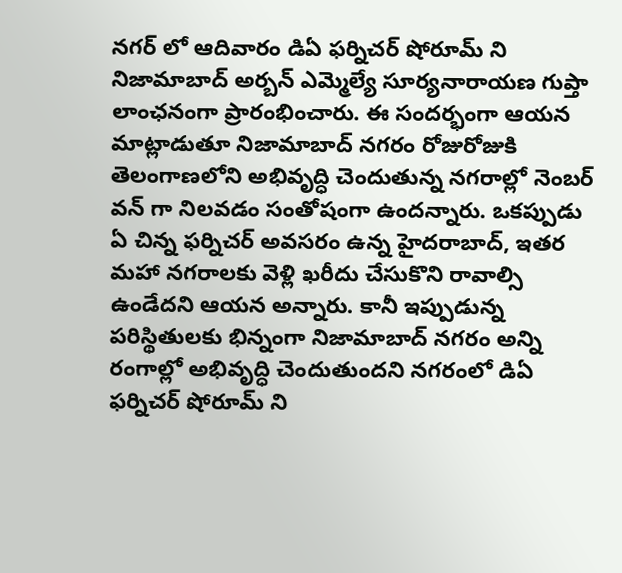నగర్ లో ఆదివారం డిఏ ఫర్నిచర్ షోరూమ్ ని నిజామాబాద్ అర్బన్ ఎమ్మెల్యే సూర్యనారాయణ గుప్తా లాంఛనంగా ప్రారంభించారు. ఈ సందర్భంగా ఆయన మాట్లాడుతూ నిజామాబాద్ నగరం రోజురోజుకి తెలంగాణలోని అభివృద్ధి చెందుతున్న నగరాల్లో నెంబర్ వన్ గా నిలవడం సంతోషంగా ఉందన్నారు. ఒకప్పుడు ఏ చిన్న ఫర్నిచర్ అవసరం ఉన్న హైదరాబాద్, ఇతర మహా నగరాలకు వెళ్లి ఖరీదు చేసుకొని రావాల్సి ఉండేదని ఆయన అన్నారు. కానీ ఇప్పుడున్న పరిస్థితులకు భిన్నంగా నిజామాబాద్ నగరం అన్ని రంగాల్లో అభివృద్ధి చెందుతుందని నగరంలో డిఏ ఫర్నిచర్ షోరూమ్ ని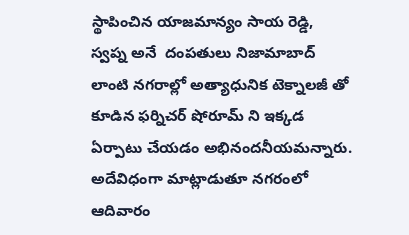స్థాపించిన యాజమాన్యం సాయ రెడ్డి, స్వప్న అనే  దంపతులు నిజామాబాద్ లాంటి నగరాల్లో అత్యాధునిక టెక్నాలజీ తో కూడిన ఫర్నిచర్ షోరూమ్ ని ఇక్కడ ఏర్పాటు చేయడం అభినందనీయమన్నారు. అదేవిధంగా మాట్లాడుతూ నగరంలో ఆదివారం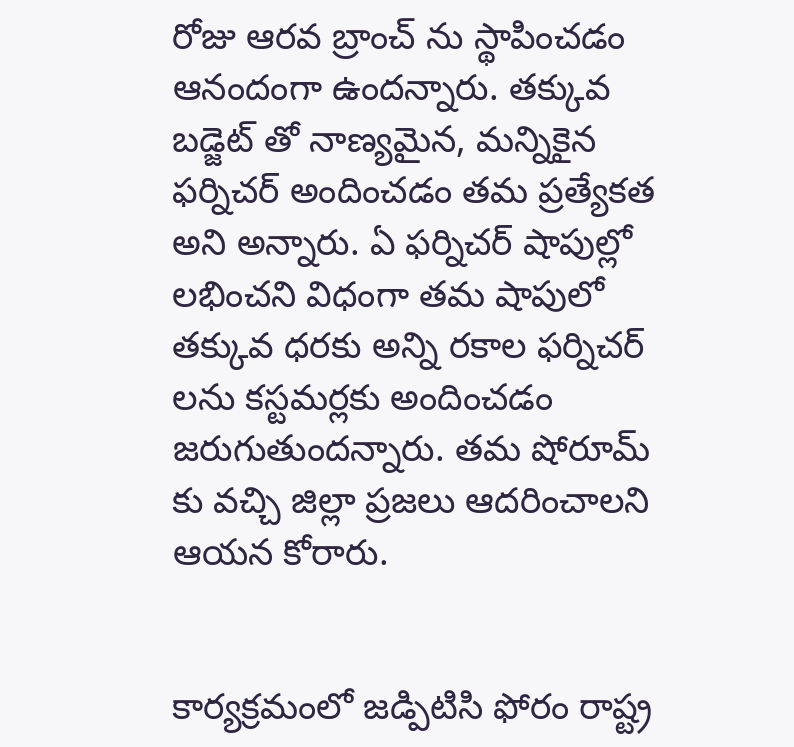రోజు ఆరవ బ్రాంచ్ ను స్థాపించడం ఆనందంగా ఉందన్నారు. తక్కువ బడ్జెట్ తో నాణ్యమైన, మన్నికైన ఫర్నిచర్ అందించడం తమ ప్రత్యేకత అని అన్నారు. ఏ ఫర్నిచర్ షాపుల్లో లభించని విధంగా తమ షాపులో తక్కువ ధరకు అన్ని రకాల ఫర్నిచర్ లను కస్టమర్లకు అందించడం జరుగుతుందన్నారు. తమ షోరూమ్ కు వచ్చి జిల్లా ప్రజలు ఆదరించాలని ఆయన కోరారు.


కార్యక్రమంలో జడ్పిటిసి ఫోరం రాష్ట్ర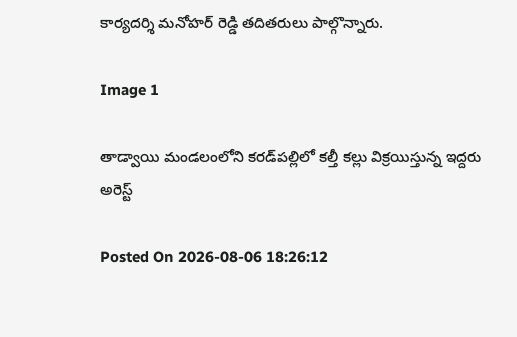కార్యదర్శి మనోహర్ రెడ్డి తదితరులు పాల్గొన్నారు.

Image 1

తాడ్వాయి మండలంలోని కరడ్‌పల్లిలో కల్తీ కల్లు విక్రయిస్తున్న ఇద్దరు అరెస్ట్

Posted On 2026-08-06 18:26:12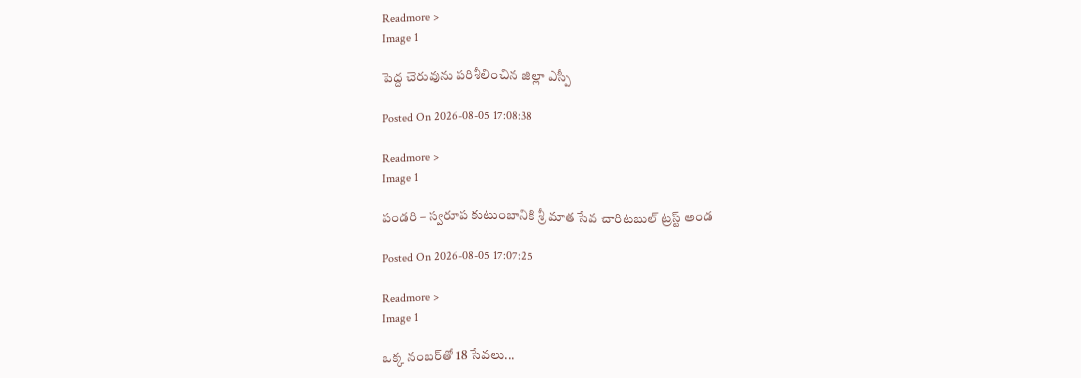Readmore >
Image 1

పెద్ద చెరువును పరిశీలించిన జిల్లా ఎస్పీ

Posted On 2026-08-05 17:08:38

Readmore >
Image 1

పండరి – స్వరూప కుటుంబానికి శ్రీ మాత సేవ చారిటబుల్ ట్రస్ట్ అండ

Posted On 2026-08-05 17:07:25

Readmore >
Image 1

ఒక్క నంబర్‌తో 18 సేవలు...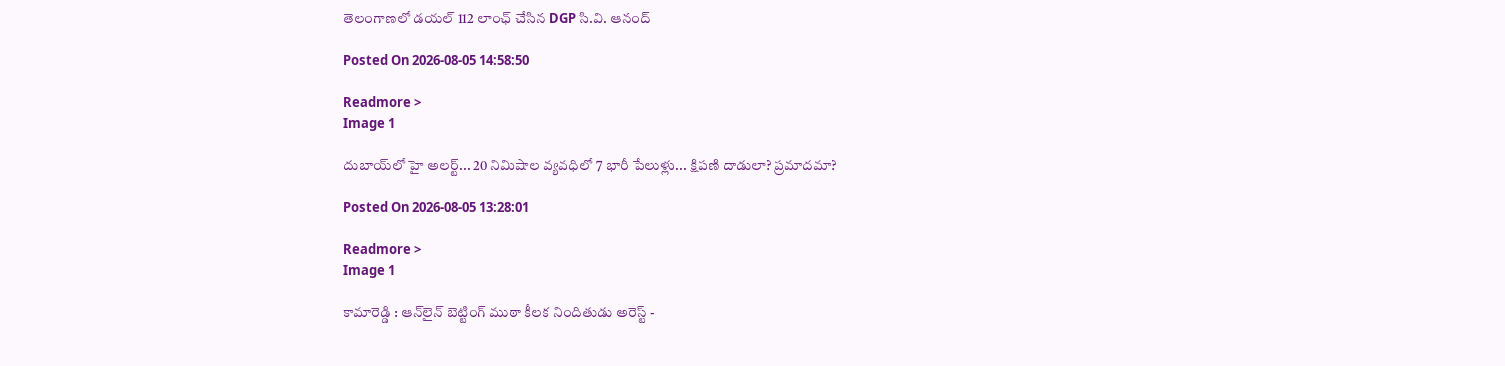తెలంగాణలో డయల్ 112 లాంఛ్ చేసిన DGP సి.వి. ఆనంద్

Posted On 2026-08-05 14:58:50

Readmore >
Image 1

దుబాయ్‌లో హై అలర్ట్... 20 నిమిషాల వ్యవధిలో 7 భారీ పేలుళ్లు... క్షిపణి దాడులా? ప్రమాదమా?

Posted On 2026-08-05 13:28:01

Readmore >
Image 1

కామారెడ్డి : ఆన్‌లైన్ బెట్టింగ్ ముఠా కీలక నిందితుడు అరెస్ట్ -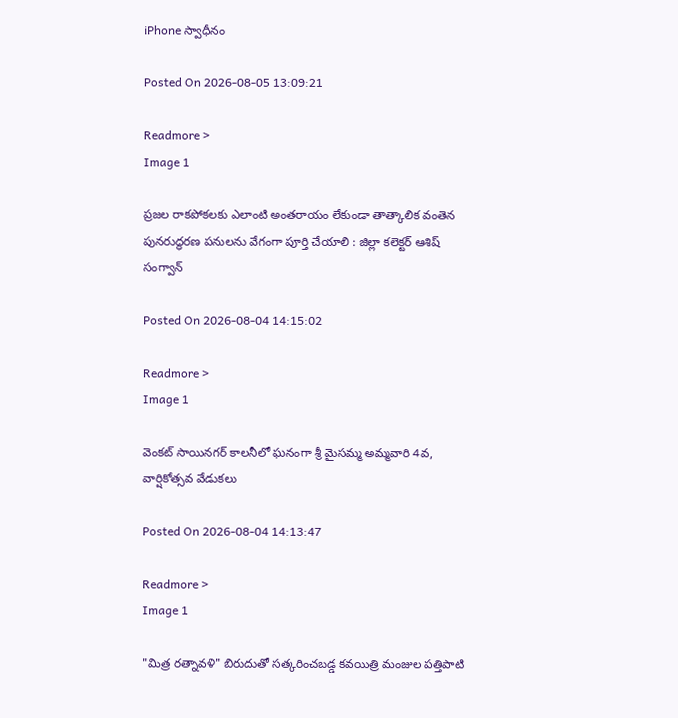iPhone స్వాధీనం

Posted On 2026-08-05 13:09:21

Readmore >
Image 1

ప్రజల రాకపోకలకు ఎలాంటి అంతరాయం లేకుండా తాత్కాలిక వంతెన పునరుద్ధరణ పనులను వేగంగా పూర్తి చేయాలి : జిల్లా కలెక్టర్ ఆశిష్ సంగ్వాన్

Posted On 2026-08-04 14:15:02

Readmore >
Image 1

వెంకట్ సాయినగర్ కాలనీలో ఘనంగా శ్రీ మైసమ్మ అమ్మవారి 4వ, వార్షికోత్సవ వేడుకలు

Posted On 2026-08-04 14:13:47

Readmore >
Image 1

"మిత్ర రత్నావళి" బిరుదుతో సత్కరించబడ్డ కవయిత్రి మంజుల పత్తిపాటి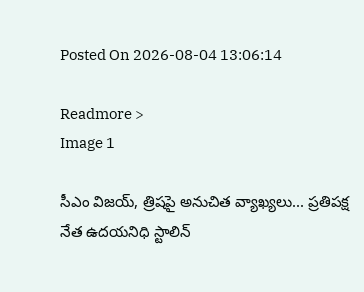Posted On 2026-08-04 13:06:14

Readmore >
Image 1

సీఎం విజయ్, త్రిషపై అనుచిత వ్యాఖ్యలు... ప్రతిపక్ష నేత ఉదయనిధి స్టాలిన్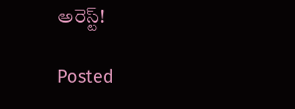అరెస్ట్!

Posted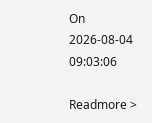On 2026-08-04 09:03:06

Readmore >